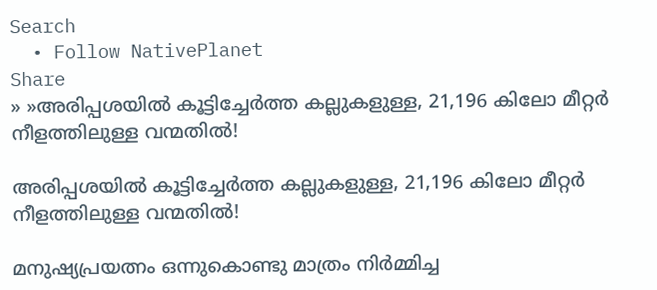Search
  • Follow NativePlanet
Share
» »അരിപ്പശയില്‍ കൂ‌ട്ടിച്ചേര്‍ത്ത കല്ലുകളുള്ള, 21,196 കിലോ മീറ്റര്‍ നീളത്തിലുള്ള വന്മതില്‍!

അരിപ്പശയില്‍ കൂ‌ട്ടിച്ചേര്‍ത്ത കല്ലുകളുള്ള, 21,196 കിലോ മീറ്റര്‍ നീളത്തിലുള്ള വന്മതില്‍!

മനുഷ്യപ്രയത്നം ഒന്നുകൊണ്ടു മാത്രം നിര്‍മ്മിച്ച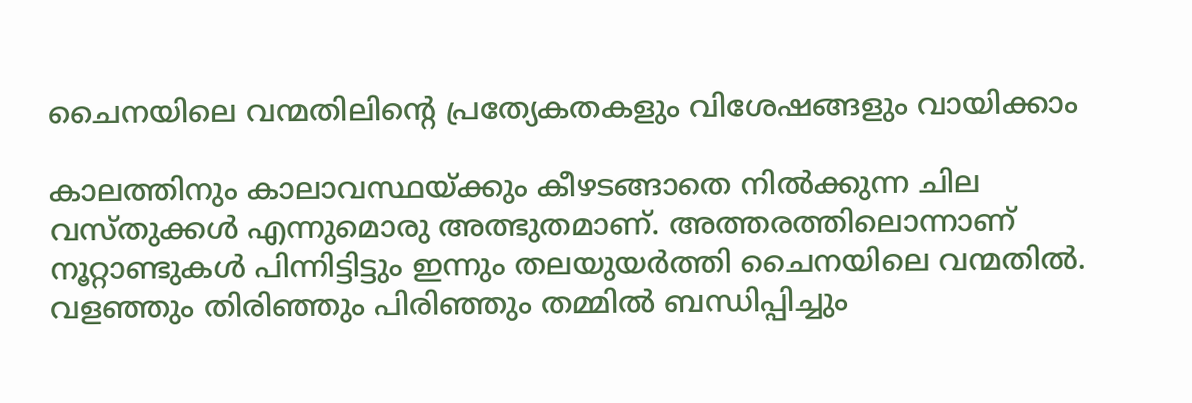ചൈനയിലെ വന്മതിലിന്റെ പ്രത്യേകതകളും വിശേഷങ്ങളും വായിക്കാം

കാലത്തിനും കാലാവസ്ഥയ്ക്കും കീഴടങ്ങാതെ നില്‍ക്കുന്ന ചില വസ്തുക്കള്‍ എന്നുമൊരു അത്ഭുതമാണ്. അത്തരത്തിലൊന്നാണ് നൂറ്റാണ്ടുകള്‍ പിന്നിട്ടിട്ടും ഇന്നും തലയുയര്‍ത്തി ചൈനയിലെ വന്മതില്‍. വളഞ്ഞും തിരിഞ്ഞും പിരിഞ്ഞും തമ്മില്‍ ബന്ധിപ്പിച്ചും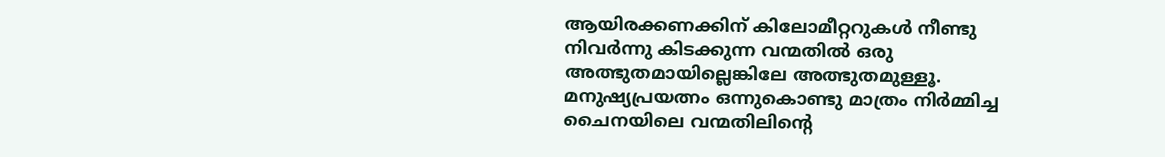ആയിരക്കണക്കിന് കിലോമീറ്ററുകള്‍ നീണ്ടു നിവര്‍ന്നു കി‌ടക്കുന്ന വന്മതില്‍ ഒരു അത്ഭുതമായില്ലെങ്കിലേ അത്ഭുതമുള്ളൂ. മനുഷ്യപ്രയത്നം ഒന്നുകൊണ്ടു മാത്രം നിര്‍മ്മിച്ച ചൈനയിലെ വന്മതിലിന്റെ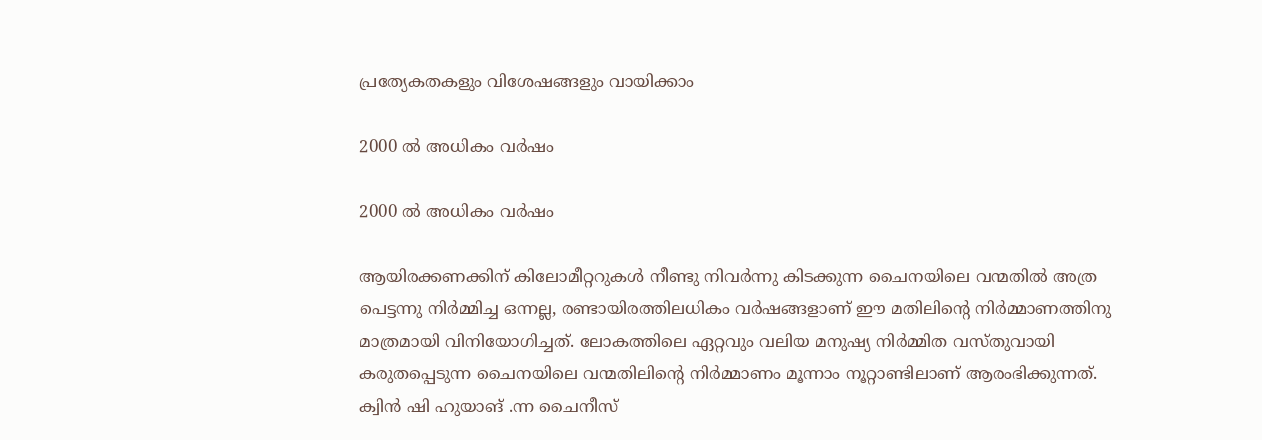പ്രത്യേകതകളും വിശേഷങ്ങളും വായിക്കാം

2000 ല്‍ അധികം വര്‍ഷം

2000 ല്‍ അധികം വര്‍ഷം

ആയിരക്കണക്കിന് കിലോമീറ്ററുകള്‍ നീണ്ടു നിവര്‍ന്നു കി‌ടക്കുന്ന ചൈനയിലെ വന്മതില്‍ അത്ര പെട്ടന്നു നിര്‍മ്മിച്ച ഒന്നല്ല, രണ്ടായിരത്തിലധികം വര്‍ഷങ്ങളാണ് ഈ മതിലിന്റെ നിര്‍മ്മാണത്തിനു മാത്രമായി വിനിയോഗിച്ചത്. ലോകത്തിലെ ഏറ്റവും വലിയ മനുഷ്യ നിര്‍മ്മിത വസ്തുവായി കരുതപ്പെടുന്ന ചൈനയിലെ വന്മതിലിന്‍റെ നിര്‍മ്മാണം മൂന്നാം നൂറ്റാണ്ടിലാണ് ആരംഭിക്കുന്നത്. ക്വിൻ ഷി ഹുയാങ് .ന്ന ചൈനീസ്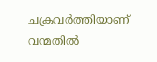ചക്രവര്‍ത്തിയാണ് വന്മതില്‍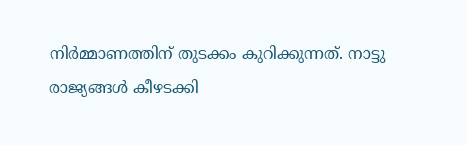നിര്‍മ്മാണത്തിന് തു‌‌ടക്കം കുറിക്കുന്നത്. നാ‌ട്ടു രാജ്യങ്ങള്‍ കീഴടക്കി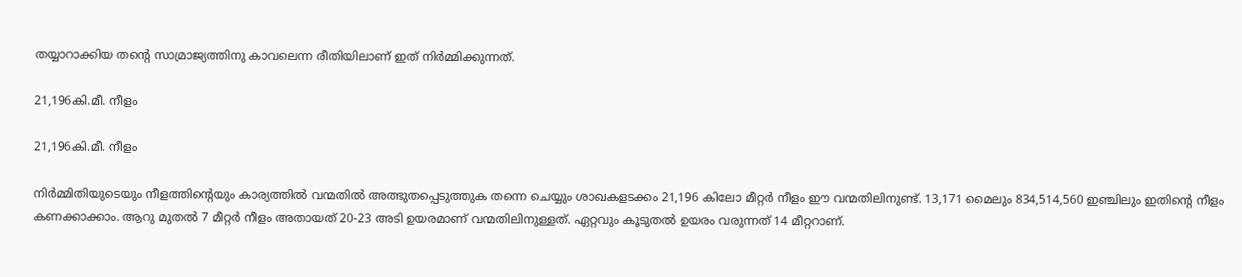തയ്യാറാക്കിയ തന്റെ സാമ്രാജ്യത്തിനു കാവലെന്ന രീതിയിലാണ് ഇത് നിര്‍മ്മിക്കുന്നത്.

21,196കി.മീ. നീളം

21,196കി.മീ. നീളം

നിര്‍മ്മിതിയുടെയും നീളത്തിന്റെയും കാര്യത്തില്‍ വന്മതില്‍ അത്ഭുതപ്പെ‌ടുത്തുക തന്നെ ചെയ്യും ശാഖകളടക്കം 21,196 കിലോ മീറ്റര്‍ നീളം ഈ വന്മതിലിനുണ്ട്. 13,171 മൈലും 834,514,560 ഇഞ്ചിലും ഇതിന്റെ നീളം കണക്കാക്കാം. ആറു മുതല്‍ 7 മീറ്റര്‍ നീളം അതായത് 20-23 അടി ഉയരമാണ് വന്മതിലിനുള്ളത്. ഏറ്റവും കൂടുതല്‍ ഉയരം വരുന്നത് 14 മീറ്ററാണ്.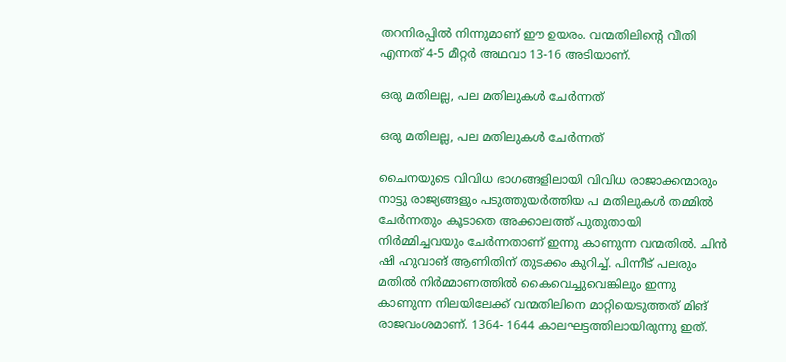തറനിരപ്പില്‍ നിന്നുമാണ് ഈ ഉയരം. വന്മതിലിന്റെ വീതി എന്നത് 4-5 മീറ്റര്‍ അഥവാ 13-16 അടിയാണ്.

ഒരു മതിലല്ല, പല മതിലുകള്‍ ചേര്‍ന്നത്

ഒരു മതിലല്ല, പല മതിലുകള്‍ ചേര്‍ന്നത്

ചൈനയുടെ വിവിധ ഭാഗങ്ങളിലായി വിവിധ രാജാക്കന്മാരും നാട്ടു രാജ്യങ്ങളും പടുത്തുയര്‍ത്തിയ പ മതിലുകള്‍ തമ്മില്‍ ചേര്‍ന്നതും കൂടാതെ അക്കാലത്ത് പുതുതായി നിര്‍മ്മിച്ചവയും ചേര്‍ന്നതാണ് ഇന്നു കാണുന്ന വന്മതില്‍. ചിന്‍ ഷി ഹുവാങ് ആണിതിന് തുടക്കം കുറിച്ച്. പിന്നീട് പലരും മതില്‍ നിര്‍മ്മാണത്തില്‍ കൈവെച്ചുവെങ്കിലും ഇന്നു കാണുന്ന നിലയിലേക്ക് വന്മതിലിനെ മാറ്റിയെടുത്തത് മിങ് രാജവംശമാണ്. 1364- 1644 കാലഘട്ടത്തിലായിരുന്നു ഇത്.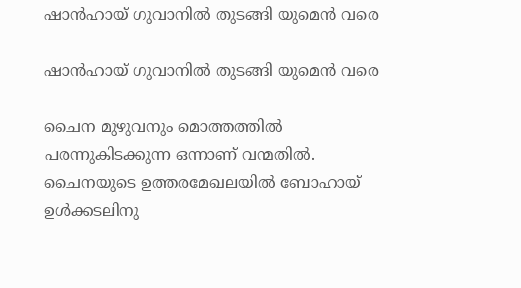ഷാൻ‌ഹായ് ഗുവാനില്‍ തുടങ്ങി യുമെന്‍ വരെ

ഷാൻ‌ഹായ് ഗുവാനില്‍ തുടങ്ങി യുമെന്‍ വരെ

ചൈന മുഴുവനും മൊത്തത്തില്‍ പരന്നുകിടക്കുന്ന ഒന്നാണ് വന്മതില്‍. ചൈനയുടെ ഉത്തരമേഖലയിൽ ബോഹായ് ഉൾക്കടലിനു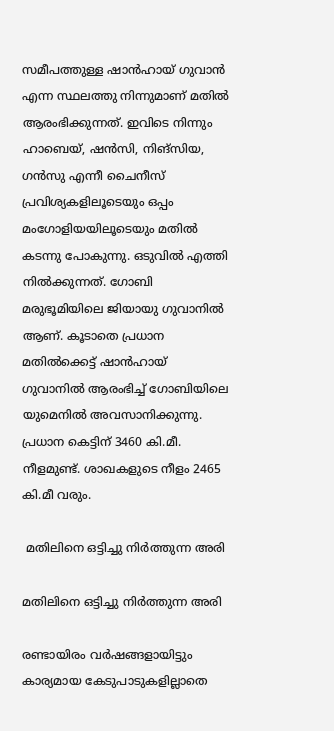സമീപത്തുള്ള ഷാൻ‌ഹായ് ഗുവാൻ എന്ന സ്ഥലത്തു നിന്നുമാണ് മതില്‍ ആരംഭിക്കുന്നത്. ഇവിടെ നിന്നും ഹാബെയ്, ഷൻസി, നിങ്‌സിയ, ഗൻസു എന്നീ ചൈനീസ് പ്രവിശ്യകളിലൂടെയും ഒപ്പം മംഗോളിയയിലൂടെയും മതില്‍ കടന്നു പോകുന്നു. ഒടുവില്‍ എത്തി നില്‍ക്കുന്നത്. ഗോബി മരുഭൂമിയിലെ ജിയായു ഗുവാനിൽ ആണ്. കൂടാതെ പ്രധാന മതില്‍ക്കെട്ട് ഷാൻ‌ഹായ് ഗുവാനിൽ ആരംഭിച്ച് ഗോബിയിലെ യുമെനിൽ അവസാനിക്കുന്നു. പ്രധാന കെട്ടിന് 3460 കി.മീ. നീളമുണ്ട്. ശാഖകളുടെ നീളം 2465 കി.മീ വരും.

 മതിലിനെ ഒട്ടിച്ചു നിര്‍ത്തുന്ന അരി

മതിലിനെ ഒട്ടിച്ചു നിര്‍ത്തുന്ന അരി

രണ്ടായിരം വര്‍ഷങ്ങളായിട്ടും കാര്യമായ കേടുപാടുകളില്ലാതെ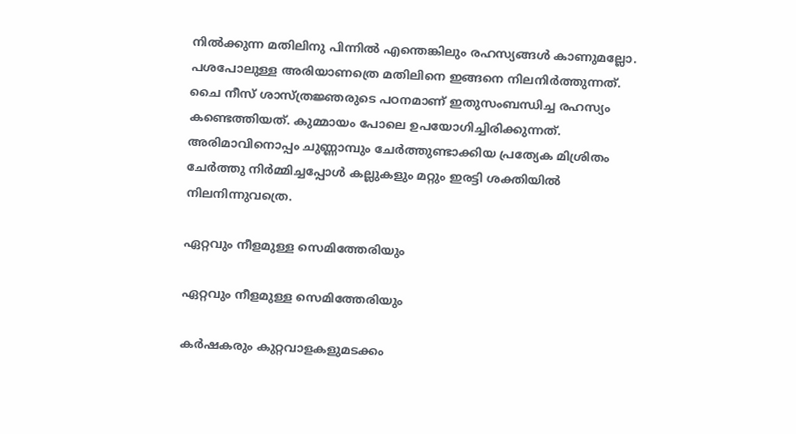നില്‍ക്കുന്ന മതിലിനു പിന്നില്‍ എന്തെങ്കിലും രഹസ്യങ്ങള്‍ കാണുമല്ലോ. പശപോലുള്ള അരിയാണത്രെ മതിലിനെ ഇങ്ങനെ നിലനിര്‍ത്തുന്നത്.
ചൈ നീസ് ശാസ്ത്രജ്ഞരുടെ പഠനമാണ് ഇതുസംബന്ധിച്ച രഹസ്യം കണ്ടെത്തിയത്. കുമ്മായം പോലെ ഉപയോഗിച്ചിരിക്കുന്നത്. അരിമാവിനൊപ്പം ചുണ്ണാമ്പും ചേര്‍ത്തുണ്ടാക്കിയ പ്രത്യേക മിശ്രിതം ചേര്‍ത്തു നിര്‍മ്മിച്ചപ്പോള്‍ കല്ലുകളും മറ്റും ഇരട്ടി ശക്തിയില്‍ നിലനിന്നുവത്രെ.

ഏറ്റവും നീളമുള്ള സെമിത്തേരിയും

ഏറ്റവും നീളമുള്ള സെമിത്തേരിയും

കര്‍ഷകരും കുറ്റവാളകളുമടക്കം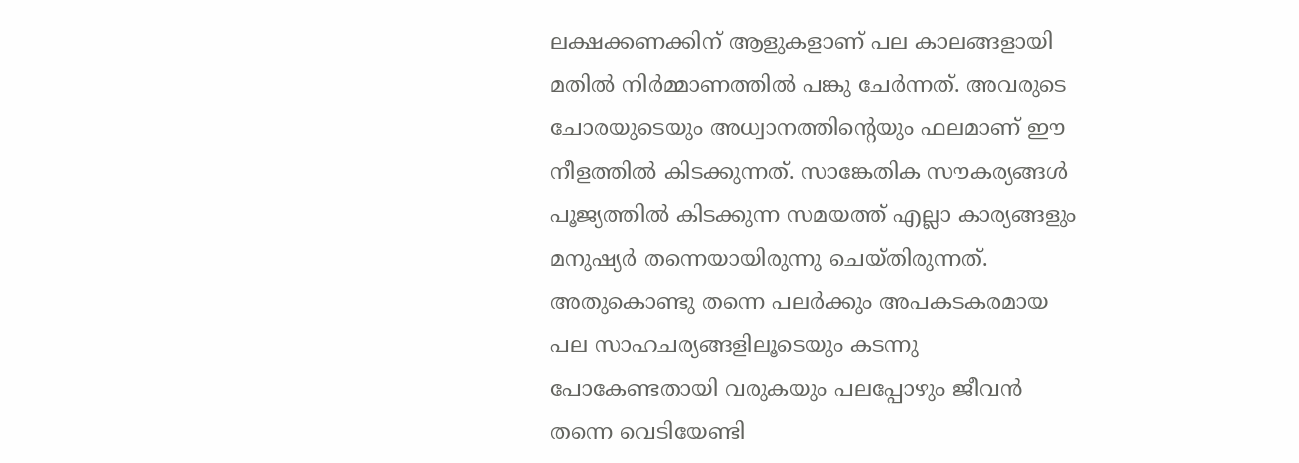ലക്ഷക്കണക്കിന് ആളുകളാണ് പല കാലങ്ങളായി മതില്‍ നിര്‍മ്മാണത്തില്‍ പങ്കു ചേര്‍ന്നത്. അവരുടെ ചോരയുടെയും അധ്വാനത്തിന്‍റെയും ഫലമാണ് ഈ നീളത്തില്‍ കിടക്കുന്നത്. സാങ്കേതിക സൗകര്യങ്ങള്‍ പൂജ്യത്തില്‍ കിടക്കുന്ന സമയത്ത് എല്ലാ കാര്യങ്ങളും മനുഷ്യര്‍ തന്നെയായിരുന്നു ചെയ്തിരുന്നത്. അതുകൊണ്ടു തന്നെ പലര്‍ക്കും അപകടകരമായ പല സാഹചര്യങ്ങളിലൂടെയും കടന്നു പോകേണ്ടതായി വരുകയും പലപ്പോഴും ജീവന്‍ തന്നെ വെടിയേണ്ടി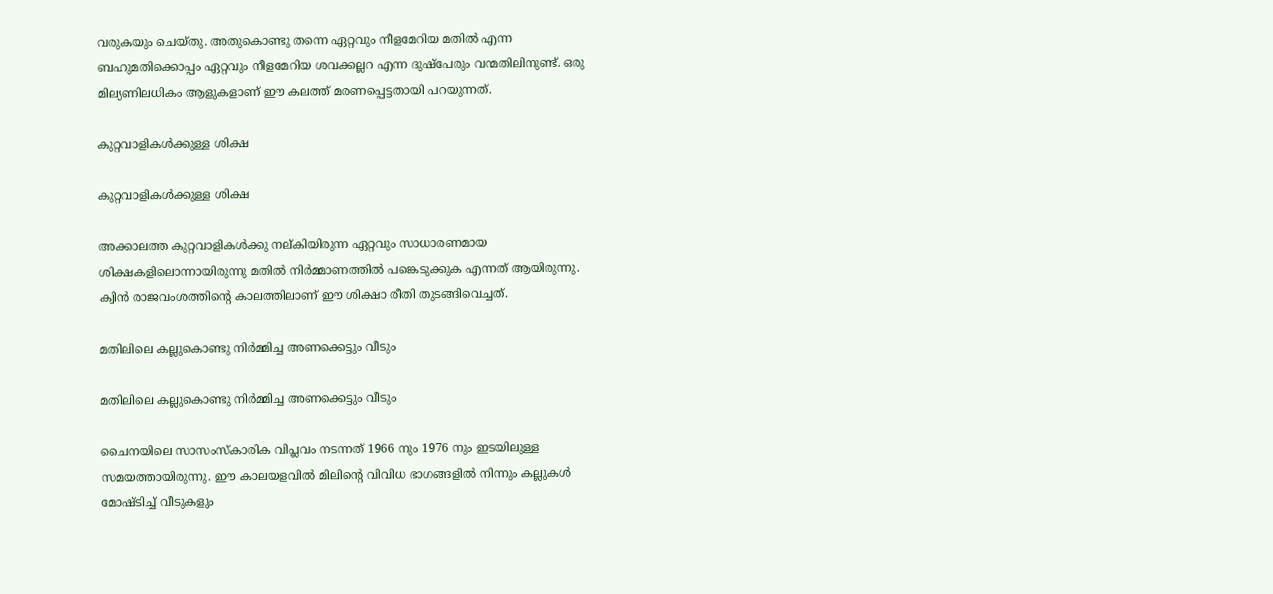വരുകയും ചെയ്തു. അതുകൊണ്ടു തന്നെ ഏറ്റവും നീളമേറിയ മതില്‍ എന്ന ബഹുമതിക്കൊപ്പം ഏറ്റവും നീളമേറിയ ശവക്കല്ലറ എന്ന ദുഷ്പേരും വന്മതിലിനുണ്ട്. ഒരു മില്യണിലധികം ആളുകളാണ് ഈ കലത്ത് മരണപ്പെട്ടതായി പറയുന്നത്.

കുറ്റവാളികള്‍ക്കുള്ള ശിക്ഷ

കുറ്റവാളികള്‍ക്കുള്ള ശിക്ഷ

അക്കാലത്ത കുറ്റവാളികള്‍ക്കു നല്കിയിരുന്ന ഏറ്റവും സാധാരണമായ ശിക്ഷകളിലൊന്നായിരുന്നു മതില്‍ നിര്‍മ്മാണത്തില്‍ പങ്കെടുക്കുക എന്നത് ആയിരുന്നു. ക്വിന്‍ രാജവംശത്തിന്റെ കാലത്തിലാണ് ഈ ശിക്ഷാ രീതി തുടങ്ങിവെച്ചത്.

മതിലിലെ കല്ലുകൊണ്ടു നിര്‍മ്മിച്ച അണക്കെട്ടും വീ‌ടും

മതിലിലെ കല്ലുകൊണ്ടു നിര്‍മ്മിച്ച അണക്കെട്ടും വീ‌ടും

ചൈനയിലെ സാസംസ്കാരിക വിപ്ലവം ന‌ടന്നത് 1966 നും 1976 നും ഇടയിലുള്ള സമയത്തായിരുന്നു. ഈ കാലയളവില്‍ മിലിന്റെ വിവിധ ഭാഗങ്ങളില്‍ നിന്നും കല്ലുകള്‍ മോഷ്ടിച്ച് വീടുകളും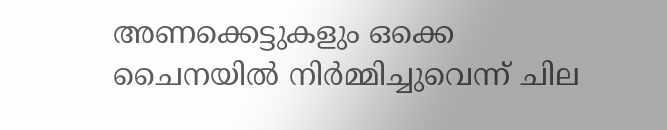അണക്കെട്ടുകളും ഒക്കെ ചൈനയില്‍ നിര്‍മ്മിച്ചുവെന്ന് ചില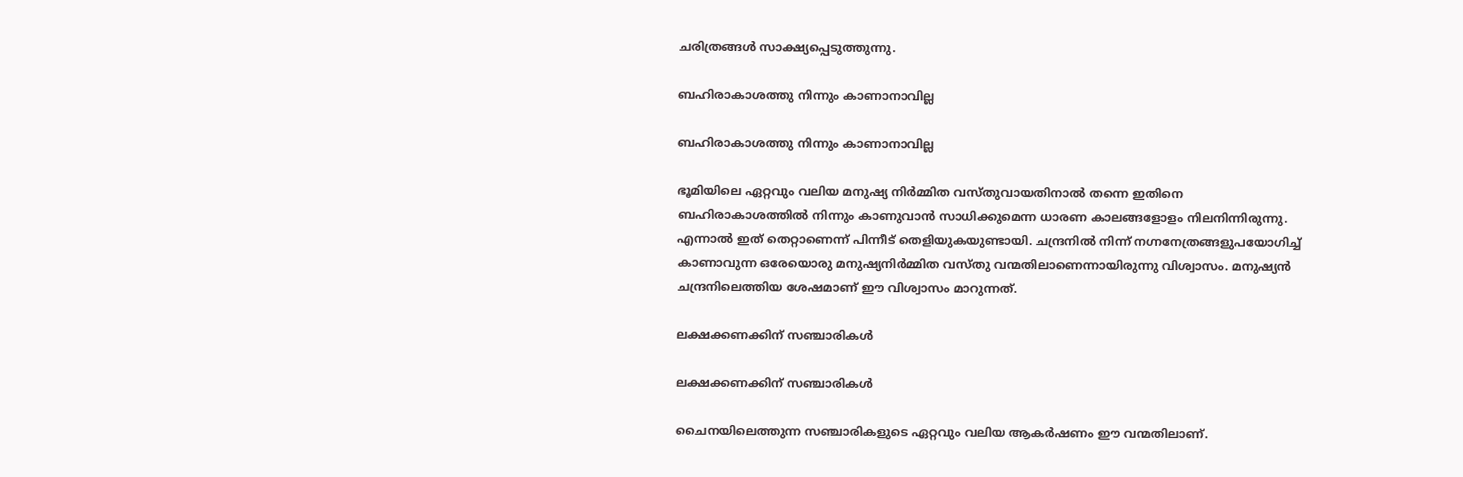ചരിത്രങ്ങള്‍ സാക്ഷ്യപ്പെടുത്തുന്നു.

ബഹിരാകാശത്തു നിന്നും കാണാനാവില്ല

ബഹിരാകാശത്തു നിന്നും കാണാനാവില്ല

ഭൂമിയിലെ ഏറ്റവും വലിയ മനുഷ്യ നിര്‍മ്മിത വസ്തുവായതിനാല്‍ തന്നെ ഇതിനെ ബഹിരാകാശത്തില്‍ നിന്നും കാണുവാന്‍ സാധിക്കുമെന്ന ധാരണ കാലങ്ങളോളം നിലനിന്നിരുന്നു. എന്നാല്‍ ഇത് തെറ്റാണെന്ന് പിന്നീ‌ട് തെളിയുകയുണ്ടായി. ചന്ദ്രനിൽ നിന്ന് നഗ്നനേത്രങ്ങളുപയോഗിച്ച് കാണാവുന്ന ഒരേയൊരു മനുഷ്യനിർമ്മിത വസ്തു വന്മതിലാണെന്നായിരുന്നു വിശ്വാസം. മനുഷ്യന്‍ ചന്ദ്രനിലെത്തിയ ശേഷമാണ് ഈ വിശ്വാസം മാറുന്നത്.

ലക്ഷക്കണക്കിന് സഞ്ചാരികള്‍

ലക്ഷക്കണക്കിന് സഞ്ചാരികള്‍

ചൈനയിലെത്തുന്ന സഞ്ചാരികളു‌ടെ ഏറ്റവും വലിയ ആകര്‍ഷണം ഈ വന്മതിലാണ്.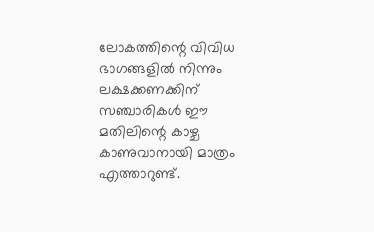ലോകത്തിന്റെ വിവിധ ഭാഗങ്ങളില്‍ നിന്നും ലക്ഷക്കണക്കിന് സഞ്ചാരികള്‍ ഈ മതിലിന്റെ കാഴ്ച കാണുവാനായി മാത്രം എത്താറുണ്ട്.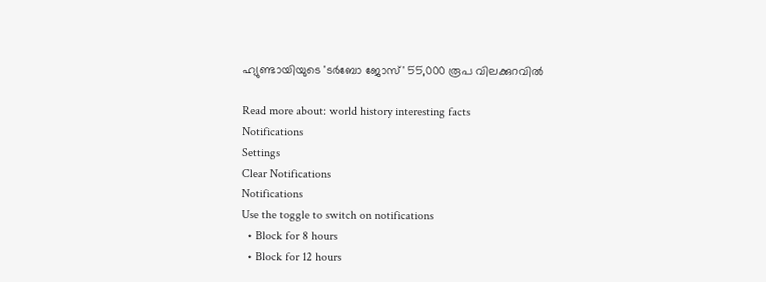ഹ്യുണ്ടായിയുടെ 'ടർബോ ജോസ്' 55,000 രൂപ വിലക്കുറവിൽ

Read more about: world history interesting facts
Notifications
Settings
Clear Notifications
Notifications
Use the toggle to switch on notifications
  • Block for 8 hours
  • Block for 12 hours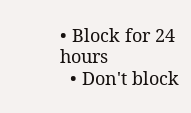• Block for 24 hours
  • Don't block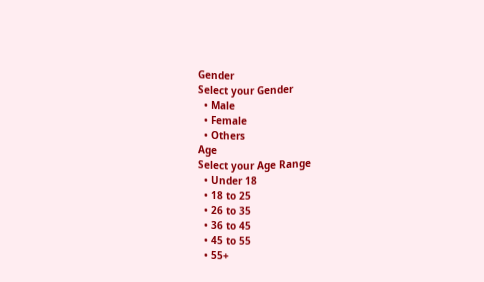Gender
Select your Gender
  • Male
  • Female
  • Others
Age
Select your Age Range
  • Under 18
  • 18 to 25
  • 26 to 35
  • 36 to 45
  • 45 to 55
  • 55+